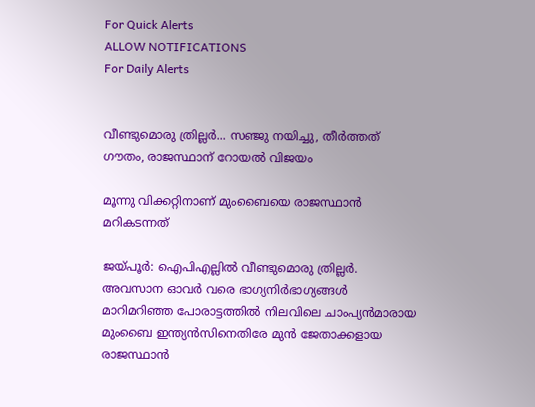For Quick Alerts
ALLOW NOTIFICATIONS
For Daily Alerts


വീണ്ടുമൊരു ത്രില്ലര്‍... സഞ്ജു നയിച്ചു, തീര്‍ത്തത് ഗൗതം, രാജസ്ഥാന് റോയല്‍ വിജയം

മൂന്നു വിക്കറ്റിനാണ് മുംബൈയെ രാജസ്ഥാന്‍ മറികടന്നത്

ജയ്പൂര്‍: ഐപിഎല്ലില്‍ വീണ്ടുമൊരു ത്രില്ലര്‍. അവസാന ഓവര്‍ വരെ ഭാഗ്യനിര്‍ഭാഗ്യങ്ങള്‍ മാറിമറിഞ്ഞ പോരാട്ടത്തില്‍ നിലവിലെ ചാംപ്യന്‍മാരായ മുംബൈ ഇന്ത്യന്‍സിനെതിരേ മുന്‍ ജേതാക്കളായ രാജസ്ഥാന്‍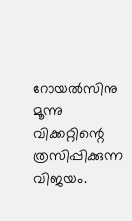റോയല്‍സിനു മൂന്നു വിക്കറ്റിന്റെ ത്രസിപ്പിക്കുന്ന വിജയം.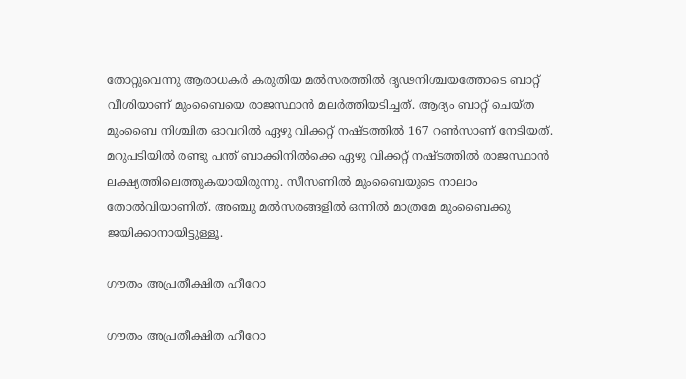തോറ്റുവെന്നു ആരാധകര്‍ കരുതിയ മല്‍സരത്തില്‍ ദൃഢനിശ്ചയത്തോടെ ബാറ്റ് വീശിയാണ് മുംബൈയെ രാജസ്ഥാന്‍ മലര്‍ത്തിയടിച്ചത്. ആദ്യം ബാറ്റ് ചെയ്ത മുംബൈ നിശ്ചിത ഓവറില്‍ ഏഴു വിക്കറ്റ് നഷ്ടത്തില്‍ 167 റണ്‍സാണ് നേടിയത്. മറുപടിയില്‍ രണ്ടു പന്ത് ബാക്കിനില്‍ക്കെ ഏഴു വിക്കറ്റ് നഷ്ടത്തില്‍ രാജസ്ഥാന്‍ ലക്ഷ്യത്തിലെത്തുകയായിരുന്നു. സീസണില്‍ മുംബൈയുടെ നാലാം തോല്‍വിയാണിത്. അഞ്ചു മല്‍സരങ്ങളില്‍ ഒന്നില്‍ മാത്രമേ മുംബൈക്കു ജയിക്കാനായിട്ടുള്ളൂ.

ഗൗതം അപ്രതീക്ഷിത ഹീറോ

ഗൗതം അപ്രതീക്ഷിത ഹീറോ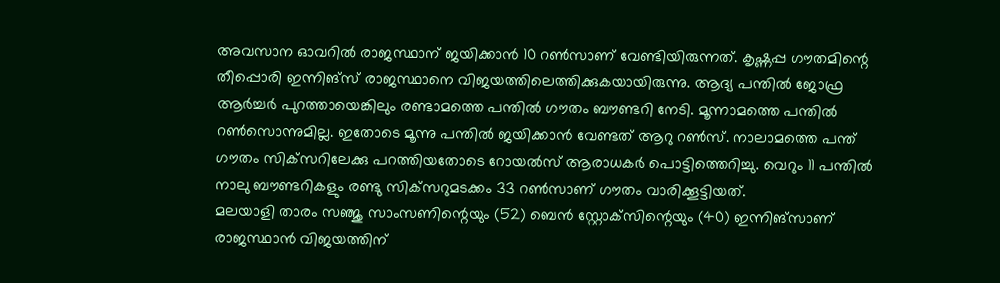അവസാന ഓവറില്‍ രാജസ്ഥാന് ജയിക്കാന്‍ 10 റണ്‍സാണ് വേണ്ടിയിരുന്നത്. കൃഷ്ണപ്പ ഗൗതമിന്റെ തീപ്പൊരി ഇന്നിങ്‌സ് രാജസ്ഥാനെ വിജയത്തിലെത്തിക്കുകയായിരുന്നു. ആദ്യ പന്തില്‍ ജോഫ്ര ആര്‍ച്ചര്‍ പുറത്തായെങ്കിലും രണ്ടാമത്തെ പന്തില്‍ ഗൗതം ബൗണ്ടറി നേടി. മൂന്നാമത്തെ പന്തില്‍ റണ്‍സൊന്നുമില്ല. ഇതോടെ മൂന്നു പന്തില്‍ ജയിക്കാന്‍ വേണ്ടത് ആറു റണ്‍സ്. നാലാമത്തെ പന്ത് ഗൗതം സിക്‌സറിലേക്കു പറത്തിയതോടെ റോയല്‍സ് ആരാധകര്‍ പൊട്ടിത്തെറിച്ചു. വെറും 11 പന്തില്‍ നാലു ബൗണ്ടറികളും രണ്ടു സിക്‌സറുമടക്കം 33 റണ്‍സാണ് ഗൗതം വാരിക്കൂട്ടിയത്.
മലയാളി താരം സഞ്ജു സാംസണിന്റെയും (52) ബെന്‍ സ്റ്റോക്‌സിന്റെയും (40) ഇന്നിങ്‌സാണ് രാജസ്ഥാന്‍ വിജയത്തിന്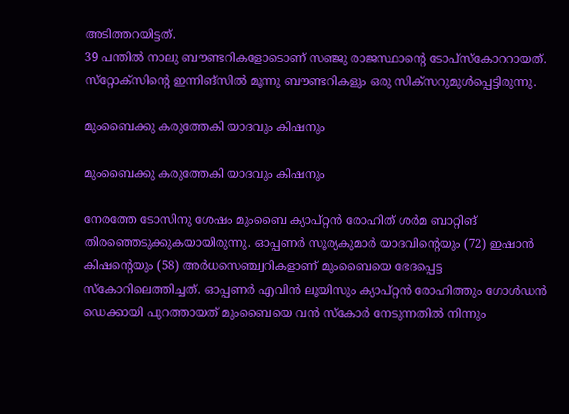അടിത്തറയിട്ടത്.
39 പന്തില്‍ നാലു ബൗണ്ടറികളോടൊണ് സഞ്ജു രാജസ്ഥാന്റെ ടോപ്‌സ്‌കോററായത്. സ്‌റ്റോക്‌സിന്റെ ഇന്നിങ്‌സില്‍ മൂന്നു ബൗണ്ടറികളും ഒരു സിക്‌സറുമുള്‍പ്പെട്ടിരുന്നു.

മുംബൈക്കു കരുത്തേകി യാദവും കിഷനും

മുംബൈക്കു കരുത്തേകി യാദവും കിഷനും

നേരത്തേ ടോസിനു ശേഷം മുംബൈ ക്യാപ്റ്റന്‍ രോഹിത് ശര്‍മ ബാറ്റിങ് തിരഞ്ഞെടുക്കുകയായിരുന്നു. ഓപ്പണര്‍ സൂര്യകുമാര്‍ യാദവിന്റെയും (72) ഇഷാന്‍ കിഷന്റെയും (58) അര്‍ധസെഞ്ച്വറികളാണ് മുംബൈയെ ഭേദപ്പെട്ട സ്‌കോറിലെത്തിച്ചത്. ഓപ്പണര്‍ എവിന്‍ ലൂയിസും ക്യാപ്റ്റന്‍ രോഹിത്തും ഗോള്‍ഡന്‍ ഡെക്കായി പുറത്തായത് മുംബൈയെ വന്‍ സ്‌കോര്‍ നേടുന്നതില്‍ നിന്നും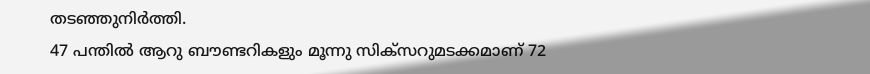തടഞ്ഞുനിര്‍ത്തി.
47 പന്തില്‍ ആറു ബൗണ്ടറികളും മൂന്നു സിക്‌സറുമടക്കമാണ് 72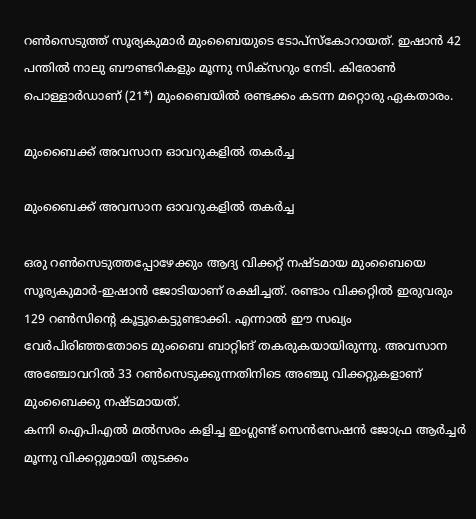റണ്‍സെടുത്ത് സൂര്യകുമാര്‍ മുംബൈയുടെ ടോപ്‌സ്‌കോറായത്. ഇഷാന്‍ 42 പന്തില്‍ നാലു ബൗണ്ടറികളും മൂന്നു സിക്‌സറും നേടി. കിരോണ്‍ പൊള്ളാര്‍ഡാണ് (21*) മുംബൈയില്‍ രണ്ടക്കം കടന്ന മറ്റൊരു ഏകതാരം.

മുംബൈക്ക് അവസാന ഓവറുകളില്‍ തകര്‍ച്ച

മുംബൈക്ക് അവസാന ഓവറുകളില്‍ തകര്‍ച്ച

ഒരു റണ്‍സെടുത്തപ്പോഴേക്കും ആദ്യ വിക്കറ്റ് നഷ്ടമായ മുംബൈയെ സൂര്യകുമാര്‍-ഇഷാന്‍ ജോടിയാണ് രക്ഷിച്ചത്. രണ്ടാം വിക്കറ്റില്‍ ഇരുവരും 129 റണ്‍സിന്റെ കൂട്ടുകെട്ടുണ്ടാക്കി. എന്നാല്‍ ഈ സഖ്യം വേര്‍പിരിഞ്ഞതോടെ മുംബൈ ബാറ്റിങ് തകരുകയായിരുന്നു. അവസാന അഞ്ചോവറില്‍ 33 റണ്‍സെടുക്കുന്നതിനിടെ അഞ്ചു വിക്കറ്റുകളാണ് മുംബൈക്കു നഷ്ടമായത്.
കന്നി ഐപിഎല്‍ മല്‍സരം കളിച്ച ഇംഗ്ലണ്ട് സെന്‍സേഷന്‍ ജോഫ്ര ആര്‍ച്ചര്‍ മൂന്നു വിക്കറ്റുമായി തുടക്കം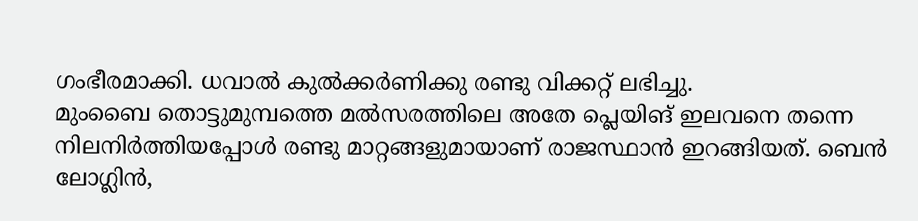ഗംഭീരമാക്കി. ധവാല്‍ കുല്‍ക്കര്‍ണിക്കു രണ്ടു വിക്കറ്റ് ലഭിച്ചു.
മുംബൈ തൊട്ടുമുമ്പത്തെ മല്‍സരത്തിലെ അതേ പ്ലെയിങ് ഇലവനെ തന്നെ നിലനിര്‍ത്തിയപ്പോള്‍ രണ്ടു മാറ്റങ്ങളുമായാണ് രാജസ്ഥാന്‍ ഇറങ്ങിയത്. ബെന്‍ ലോഗ്ലിന്‍,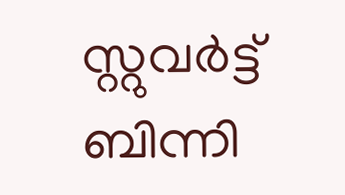സ്റ്റുവര്‍ട്ട് ബിന്നി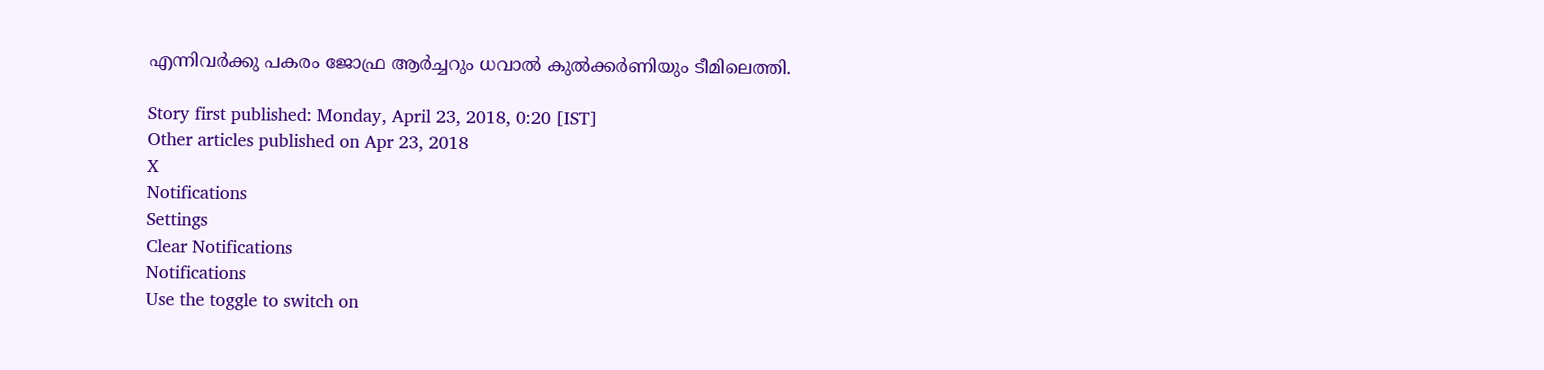എന്നിവര്‍ക്കു പകരം ജോഫ്ര ആര്‍ച്ചറും ധവാല്‍ കുല്‍ക്കര്‍ണിയും ടീമിലെത്തി.

Story first published: Monday, April 23, 2018, 0:20 [IST]
Other articles published on Apr 23, 2018
X
Notifications
Settings
Clear Notifications
Notifications
Use the toggle to switch on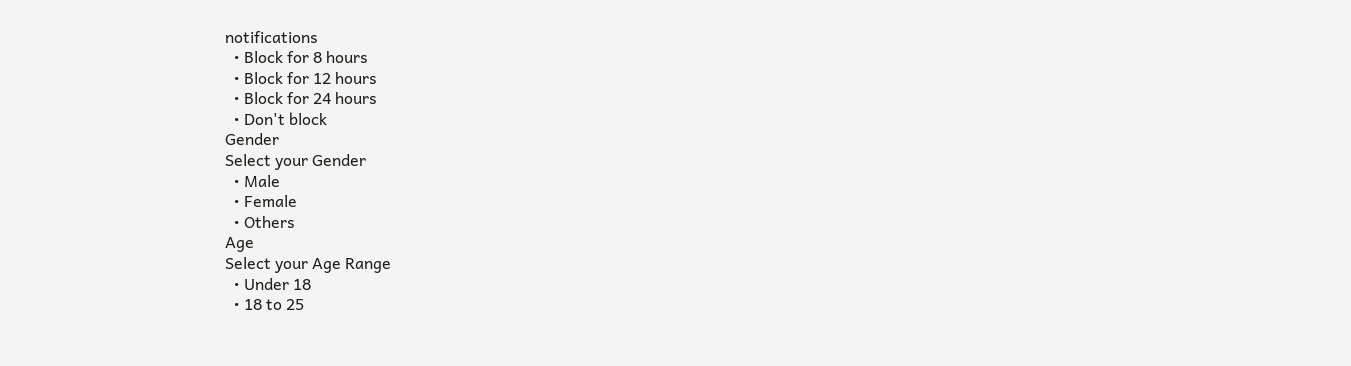notifications
  • Block for 8 hours
  • Block for 12 hours
  • Block for 24 hours
  • Don't block
Gender
Select your Gender
  • Male
  • Female
  • Others
Age
Select your Age Range
  • Under 18
  • 18 to 25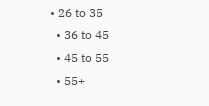• 26 to 35
  • 36 to 45
  • 45 to 55
  • 55+